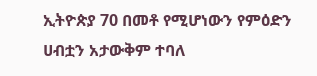ኢትዮጵያ 70 በመቶ የሚሆነውን የምዕድን ሀብቷን አታውቅም ተባለ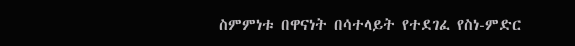ስምምነቱ በዋናነት በሳተላይት የተደገፈ የስነ-ምድር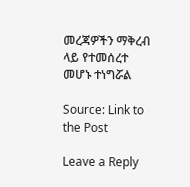መረጃዎችን ማቅረብ ላይ የተመሰረተ መሆኑ ተነግሯል

Source: Link to the Post

Leave a Reply